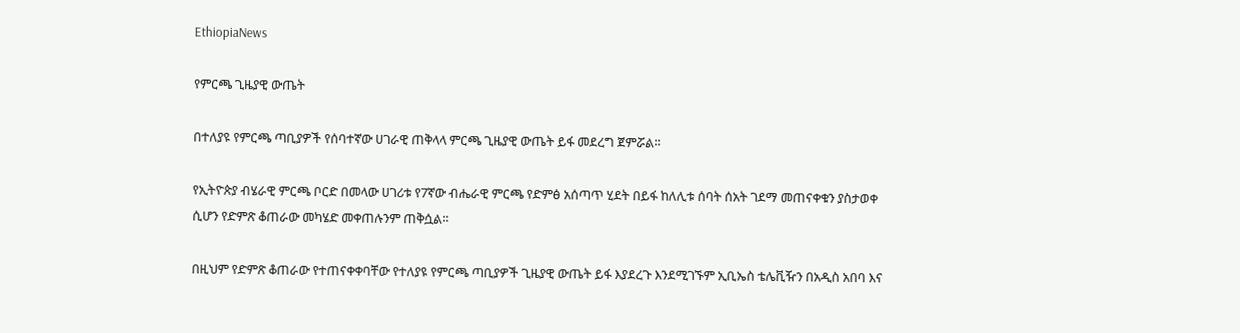EthiopiaNews

የምርጫ ጊዜያዊ ውጤት

በተለያዩ የምርጫ ጣቢያዎች የሰባተኛው ሀገራዊ ጠቅላላ ምርጫ ጊዜያዊ ውጤት ይፋ መደረግ ጀምሯል፡፡

የኢትዮጵያ ብሄራዊ ምርጫ ቦርድ በመላው ሀገሪቱ የ7ኛው ብሔራዊ ምርጫ የድምፅ አሰጣጥ ሂደት በይፋ ከለሊቱ ሰባት ሰአት ገደማ መጠናቀቁን ያስታወቀ ሲሆን የድምጽ ቆጠራው መካሄድ መቀጠሉንም ጠቅሷል፡፡

በዚህም የድምጽ ቆጠራው የተጠናቀቀባቸው የተለያዩ የምርጫ ጣቢያዎች ጊዜያዊ ውጤት ይፋ እያደረጉ እንደሚገኙም ኢቢኤስ ቴሌቪዥን በአዲስ አበባ እና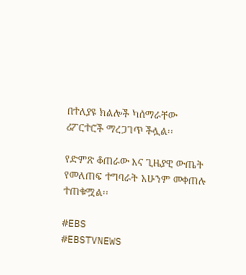በተለያዩ ክልሎች ካሰማራቸው ሪፖርተሮች ማረጋገጥ ችሏል፡፡

የድምጽ ቆጠራው እና ጊዜያዊ ውጤት የመለጠፍ ተግባራት አሁንም መቀጠሉ ተጠቁሟል፡፡

#EBS
#EBSTVNEWS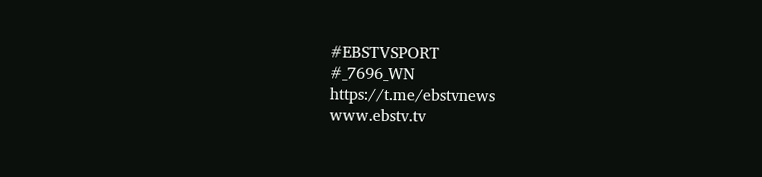#EBSTVSPORT
#_7696_WN
https://t.me/ebstvnews
www.ebstv.tv